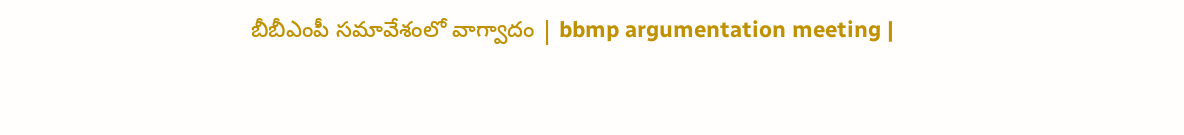బీబీఎంపీ సమావేశంలో వాగ్వాదం | bbmp argumentation meeting |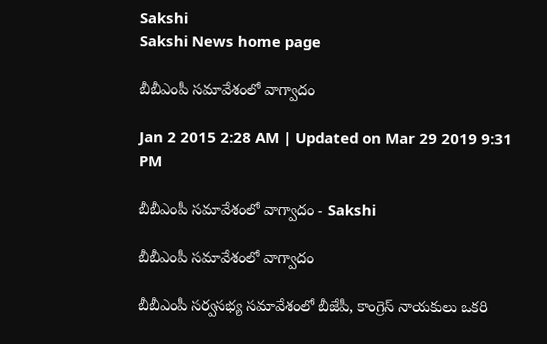Sakshi
Sakshi News home page

బీబీఎంపీ సమావేశంలో వాగ్వాదం

Jan 2 2015 2:28 AM | Updated on Mar 29 2019 9:31 PM

బీబీఎంపీ సమావేశంలో వాగ్వాదం - Sakshi

బీబీఎంపీ సమావేశంలో వాగ్వాదం

బీబీఎంపీ సర్వసభ్య సమావేశంలో బీజేపీ, కాంగ్రెస్ నాయకులు ఒకరి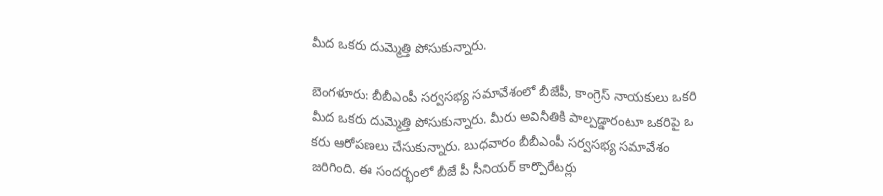మీద ఒకరు దుమ్మెత్తి పోసుకున్నారు.

బెంగళూరు: బీబీఎంపీ సర్వసభ్య సమావేశంలో బీజేపీ, కాంగ్రెస్ నాయకులు ఒకరి మీద ఒకరు దుమ్మెత్తి పోసుకున్నారు. మీరు అవినీతికి పాల్పడ్డారంటూ ఒకరిపై ఒ కరు ఆరోపణలు చేసుకున్నారు. బుధవారం బీబీఎంపీ సర్వసభ్య సమావేశం జరిగింది. ఈ సందర్భంలో బీజే పీ సీనియర్ కార్పొరేటర్లు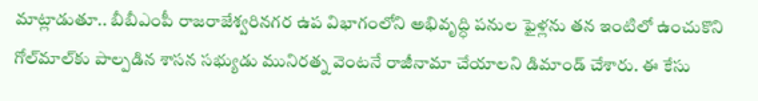మాట్లాడుతూ.. బీబీఎంపీ రాజరాజేశ్వరినగర ఉప విభాగంలోని అభివృద్ధి పనుల ఫైళ్లను తన ఇంటిలో ఉంచుకొని గోల్‌మాల్‌కు పాల్పడిన శాసన సభ్యుడు మునిరత్న వెంటనే రాజీనామా చేయాలని డిమాండ్ చేశారు. ఈ కేసు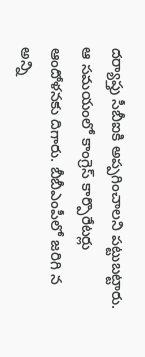దర్యాప్తు సీబీఐకి అప్పగించాలని పట్టుబట్టారు. ఆ సమయంలో కాంగ్రెస్ కార్పొరేటర్లు ఆందోళనకు దిగారు. బీబీఎంపీలో జరిగి న అన్ని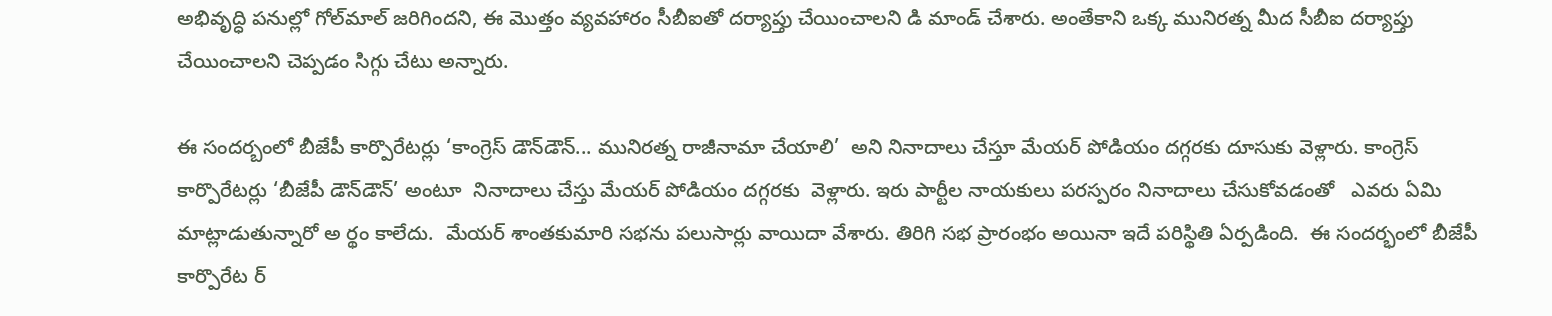అభివృద్ధి పనుల్లో గోల్‌మాల్ జరిగిందని, ఈ మొత్తం వ్యవహారం సీబీఐతో దర్యాప్తు చేయించాలని డి మాండ్ చేశారు. అంతేకాని ఒక్క మునిరత్న మీద సీబీఐ దర్యాప్తు చేయించాలని చెప్పడం సిగ్గు చేటు అన్నారు.

ఈ సందర్బంలో బీజేపీ కార్పొరేటర్లు ‘కాంగ్రెస్ డౌన్‌డౌన్... మునిరత్న రాజీనామా చేయాలి’  అని నినాదాలు చేస్తూ మేయర్ పోడియం దగ్గరకు దూసుకు వెళ్లారు. కాంగ్రెస్ కార్పొరేటర్లు ‘బీజేపీ డౌన్‌డౌన్’ అంటూ  నినాదాలు చేస్తు మేయర్ పోడియం దగ్గరకు  వెళ్లారు. ఇరు పార్టీల నాయకులు పరస్పరం నినాదాలు చేసుకోవడంతో   ఎవరు ఏమి మాట్లాడుతున్నారో అ ర్థం కాలేదు.  మేయర్ శాంతకుమారి సభను పలుసార్లు వాయిదా వేశారు. తిరిగి సభ ప్రారంభం అయినా ఇదే పరిస్థితి ఏర్పడింది.  ఈ సందర్భంలో బీజేపీ కార్పొరేట ర్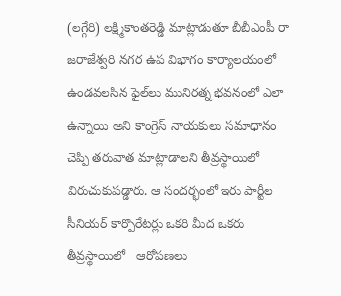(లగ్గేరి) లక్ష్మికాంతరెడ్డి మాట్లాడుతూ బీబీఎంపీ రా జరాజేశ్వరి నగర ఉప విభాగం కార్యాలయంలో ఉండవలసిన ఫైల్‌లు మునిరత్న భవనంలో ఎలా ఉన్నాయి అని కాంగ్రెస్ నాయకులు సమాధానం చెప్పి తరువాత మాట్లాడాలని తీవ్రస్థాయిలో విరుచుకుపడ్డారు. ఆ సందర్భంలో ఇరు పార్టీల సీనియర్ కార్పొరేటర్లు ఒకరి మీద ఒకరు తీవ్రస్థాయిలో   ఆరోపణలు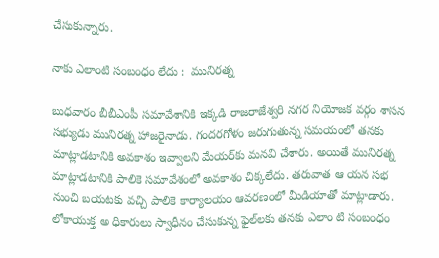చేసుకున్నారు.

నాకు ఎలాంటి సంబంధం లేదు :  మునిరత్న

బుధవారం బీబీఎంపీ సమావేశానికి ఇక్కడి రాజరాజేశ్వరి నగర నియోజక వర్గం శాసన సభ్యుడు మునిరత్న హాజరైనాడు. గందరగోళం జరుగుతున్న సమయంలో తనకు మాట్లాడటానికి అవకాశం ఇవ్వాలని మేయర్‌కు మనవి చేశారు. అయితే మునిరత్న మాట్లాడటానికి పాలికె సమావేశంలో అవకాశం చిక్కలేదు. తరువాత ఆ యన సభ నుంచి బయటకు వచ్చి పాలికె కార్యాలయం ఆవరణంలో మీడియాతో మాట్లాడారు. లోకాయుక్త అ ధికారులు స్వాధీనం చేసుకున్న ఫైల్‌లకు తనకు ఎలాం టి సంబంధం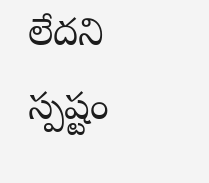లేదని స్పష్టం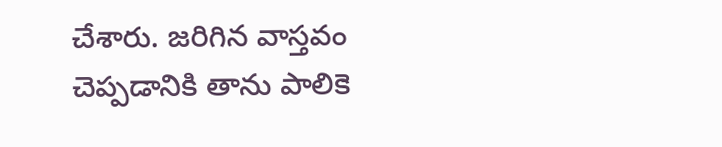చేశారు. జరిగిన వాస్తవం చెప్పడానికి తాను పాలికె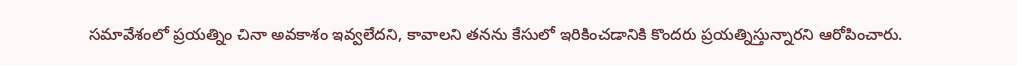సమావేశంలో ప్రయత్నిం చినా అవకాశం ఇవ్వలేదని, కావాలని తనను కేసులో ఇరికించడానికి కొందరు ప్రయత్నిస్తున్నారని ఆరోపించారు.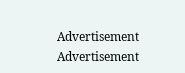Advertisement
Advertisement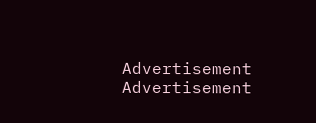Advertisement
Advertisement